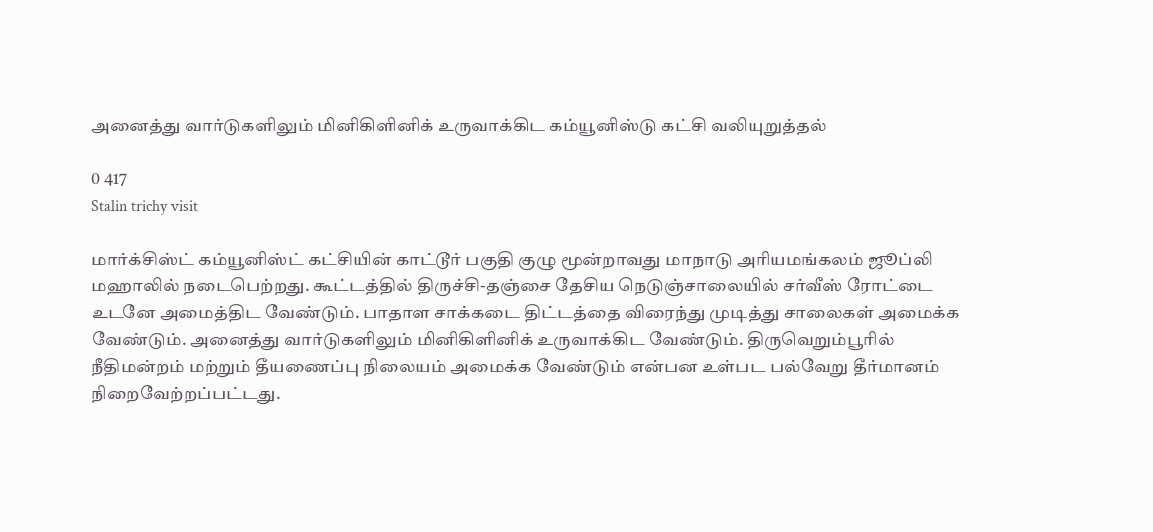அனைத்து வார்டுகளிலும் மினிகிளினிக் உருவாக்கிட கம்யூனிஸ்டு கட்சி வலியுறுத்தல்

0 417
Stalin trichy visit

மார்க்சிஸ்ட் கம்யூனிஸ்ட் கட்சியின் காட்டூர் பகுதி குழு மூன்றாவது மாநாடு அரியமங்கலம் ஜூப்லி மஹாலில் நடைபெற்றது. கூட்டத்தில் திருச்சி-தஞ்சை தேசிய நெடுஞ்சாலையில் சர்வீஸ் ரோட்டை உடனே அமைத்திட வேண்டும். பாதாள சாக்கடை திட்டத்தை விரைந்து முடித்து சாலைகள் அமைக்க வேண்டும். அனைத்து வார்டுகளிலும் மினிகிளினிக் உருவாக்கிட வேண்டும். திருவெறும்பூரில் நீதிமன்றம் மற்றும் தீயணைப்பு நிலையம் அமைக்க வேண்டும் என்பன உள்பட பல்வேறு தீர்மானம் நிறைவேற்றப்பட்டது.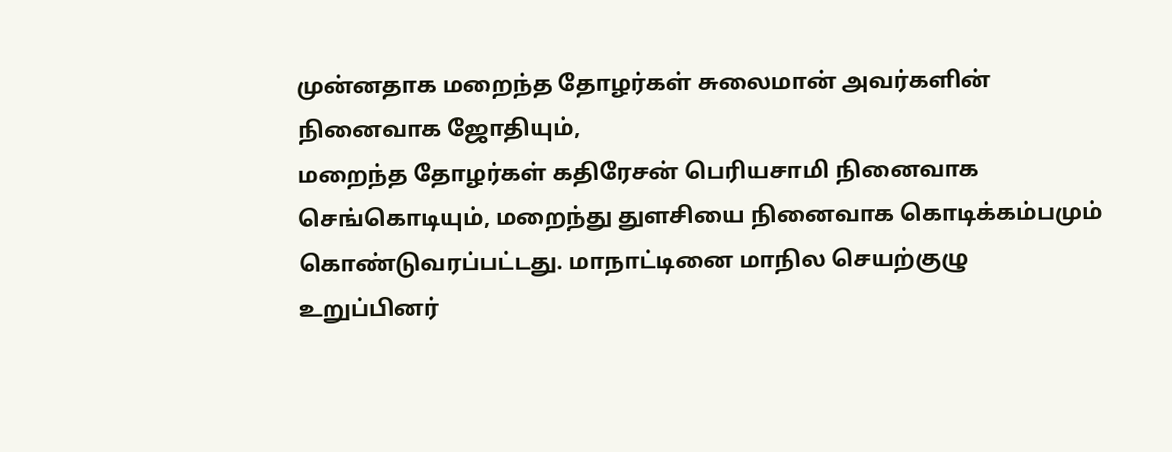முன்னதாக மறைந்த தோழர்கள் சுலைமான் அவர்களின் நினைவாக ஜோதியும்,
மறைந்த தோழர்கள் கதிரேசன் பெரியசாமி நினைவாக செங்கொடியும், மறைந்து துளசியை நினைவாக கொடிக்கம்பமும் கொண்டுவரப்பட்டது. மாநாட்டினை மாநில செயற்குழு உறுப்பினர்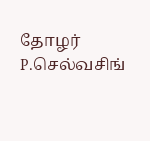தோழர் P.செல்வசிங்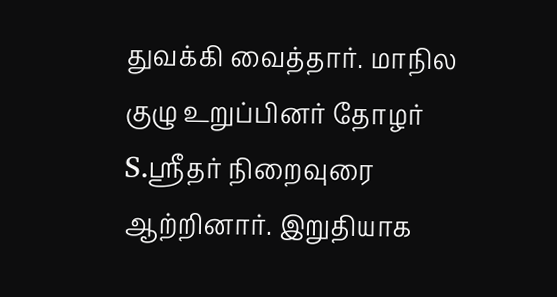துவக்கி வைத்தார். மாநில குழு உறுப்பினர் தோழர் S.ஸ்ரீதர் நிறைவுரை ஆற்றினார். இறுதியாக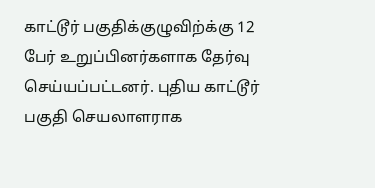காட்டூர் பகுதிக்குழுவிற்க்கு 12 பேர் உறுப்பினர்களாக தேர்வு செய்யப்பட்டனர். புதிய காட்டூர் பகுதி செயலாளராக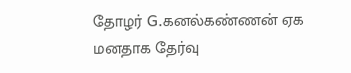தோழர் G.கனல்கண்ணன் ஏக மனதாக தேர்வு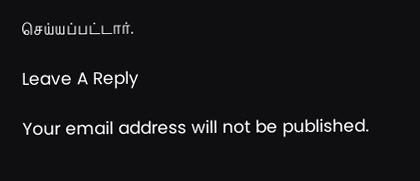செய்யப்பட்டார்.

Leave A Reply

Your email address will not be published.